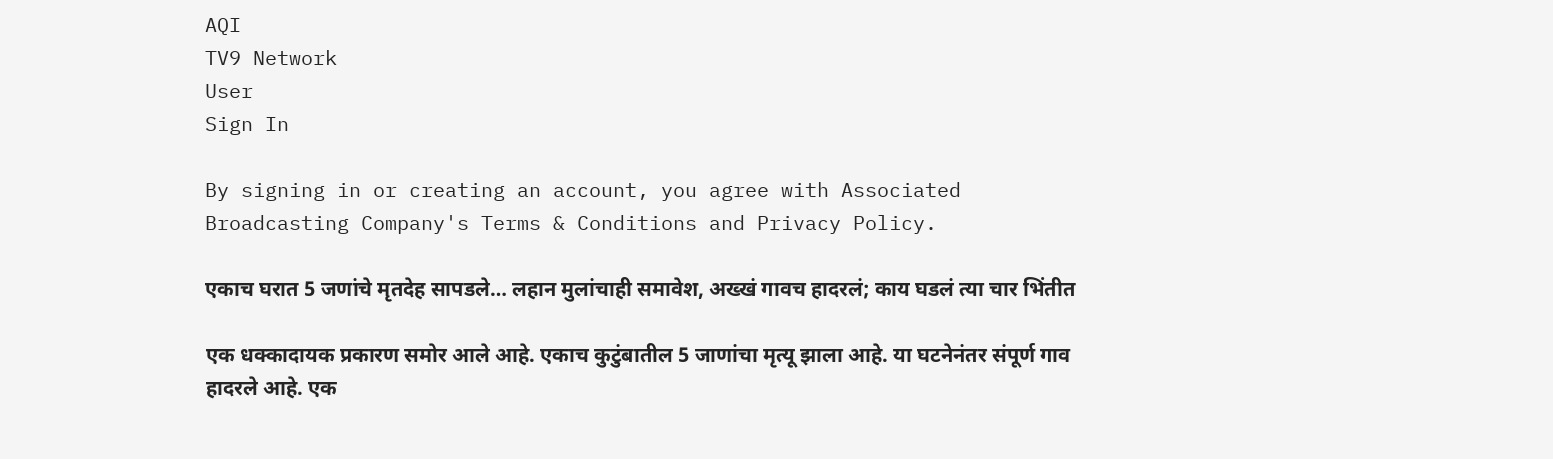AQI
TV9 Network
User
Sign In

By signing in or creating an account, you agree with Associated Broadcasting Company's Terms & Conditions and Privacy Policy.

एकाच घरात 5 जणांचे मृतदेह सापडले… लहान मुलांचाही समावेश, अख्खं गावच हादरलं; काय घडलं त्या चार भिंतीत

एक धक्कादायक प्रकारण समोर आले आहे. एकाच कुटुंबातील 5 जाणांचा मृत्यू झाला आहे. या घटनेनंतर संपूर्ण गाव हादरले आहे. एक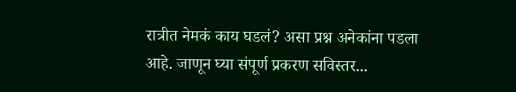रात्रीत नेमकं काय घडलं? असा प्रश्न अनेकांना पडला आहे. जाणून घ्या संपूर्ण प्रकरण सविस्तर...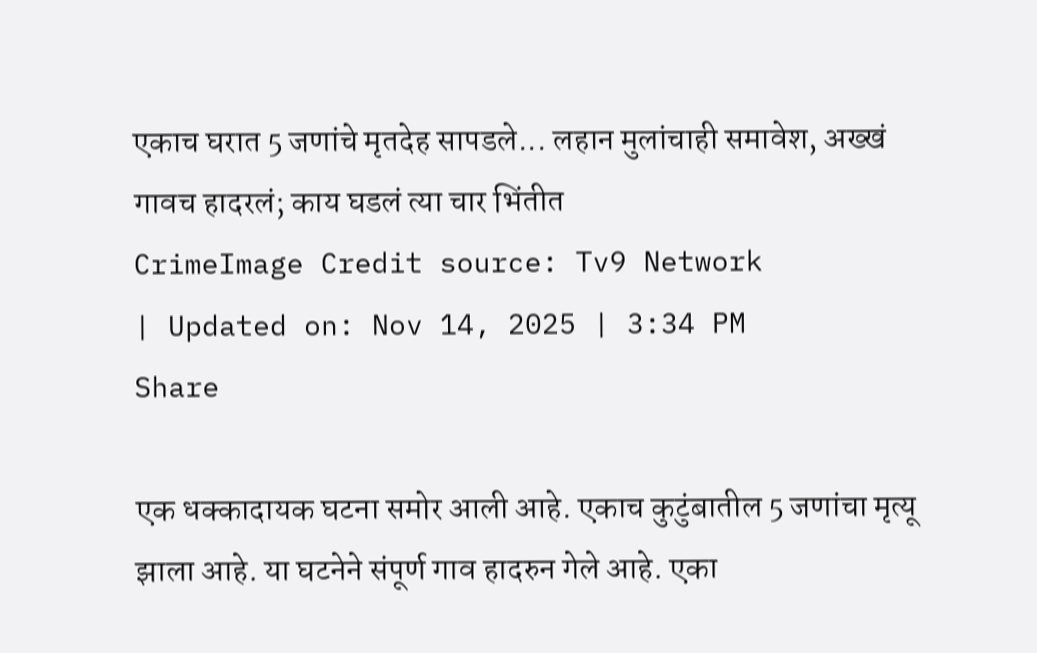एकाच घरात 5 जणांचे मृतदेह सापडले... लहान मुलांचाही समावेश, अख्खं गावच हादरलं; काय घडलं त्या चार भिंतीत
CrimeImage Credit source: Tv9 Network
| Updated on: Nov 14, 2025 | 3:34 PM
Share

एक धक्कादायक घटना समोर आली आहे. एकाच कुटुंबातील 5 जणांचा मृत्यू झाला आहे. या घटनेने संपूर्ण गाव हादरुन गेले आहे. एका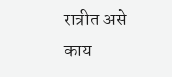रात्रीत असे काय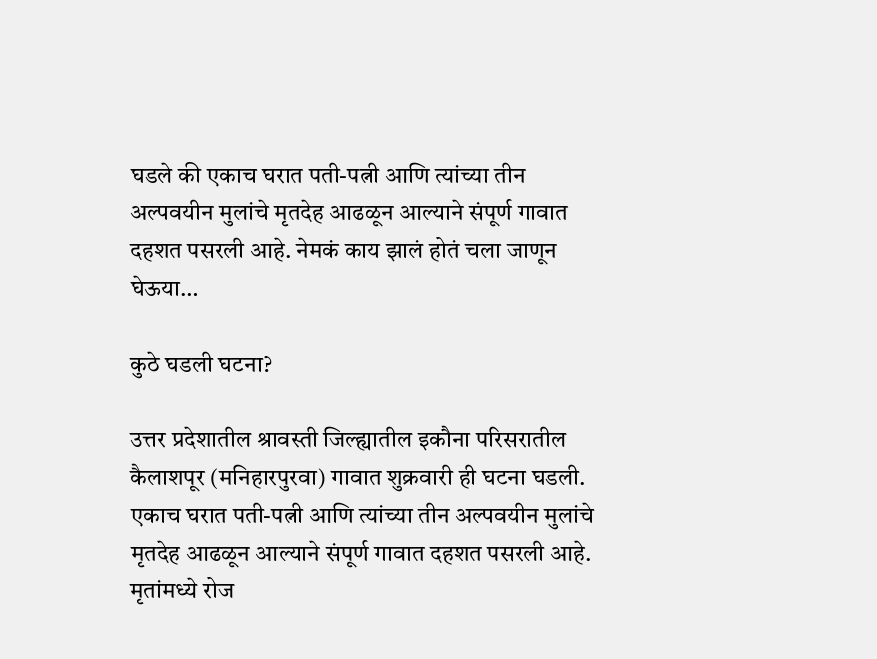घडले की एकाच घरात पती-पत्नी आणि त्यांच्या तीन अल्पवयीन मुलांचे मृतदेह आढळून आल्याने संपूर्ण गावात दहशत पसरली आहे. नेमकं काय झालं होतं चला जाणून घेऊया…

कुठे घडली घटना?

उत्तर प्रदेशातील श्रावस्ती जिल्ह्यातील इकौना परिसरातील कैलाशपूर (मनिहारपुरवा) गावात शुक्रवारी ही घटना घडली. एकाच घरात पती-पत्नी आणि त्यांच्या तीन अल्पवयीन मुलांचे मृतदेह आढळून आल्याने संपूर्ण गावात दहशत पसरली आहे. मृतांमध्ये रोज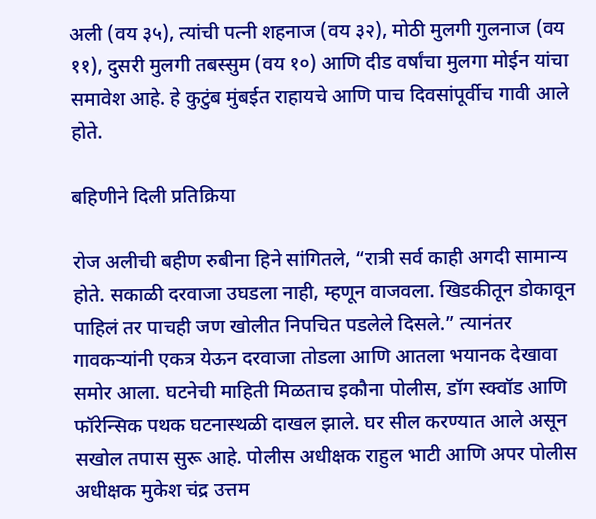अली (वय ३५), त्यांची पत्नी शहनाज (वय ३२), मोठी मुलगी गुलनाज (वय ११), दुसरी मुलगी तबस्सुम (वय १०) आणि दीड वर्षांचा मुलगा मोईन यांचा समावेश आहे. हे कुटुंब मुंबईत राहायचे आणि पाच दिवसांपूर्वीच गावी आले होते.

बहिणीने दिली प्रतिक्रिया

रोज अलीची बहीण रुबीना हिने सांगितले, “रात्री सर्व काही अगदी सामान्य होते. सकाळी दरवाजा उघडला नाही, म्हणून वाजवला. खिडकीतून डोकावून पाहिलं तर पाचही जण खोलीत निपचित पडलेले दिसले.” त्यानंतर गावकऱ्यांनी एकत्र येऊन दरवाजा तोडला आणि आतला भयानक देखावा समोर आला. घटनेची माहिती मिळताच इकौना पोलीस, डॉग स्क्वॉड आणि फॉरेन्सिक पथक घटनास्थळी दाखल झाले. घर सील करण्यात आले असून सखोल तपास सुरू आहे. पोलीस अधीक्षक राहुल भाटी आणि अपर पोलीस अधीक्षक मुकेश चंद्र उत्तम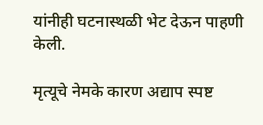यांनीही घटनास्थळी भेट देऊन पाहणी केली.

मृत्यूचे नेमके कारण अद्याप स्पष्ट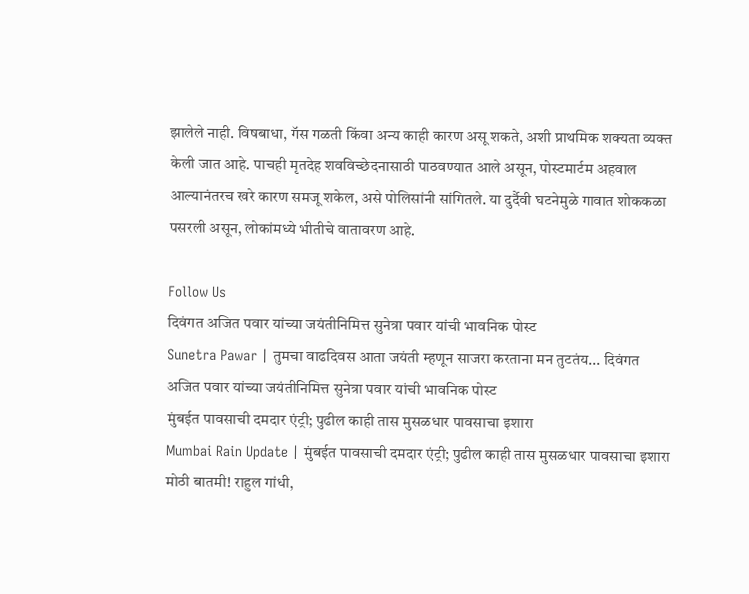झालेले नाही. विषबाधा, गॅस गळती किंवा अन्य काही कारण असू शकते, अशी प्राथमिक शक्यता व्यक्त केली जात आहे. पाचही मृतदेह शवविच्छेदनासाठी पाठवण्यात आले असून, पोस्टमार्टम अहवाल आल्यानंतरच खरे कारण समजू शकेल, असे पोलिसांनी सांगितले. या दुर्दैवी घटनेमुळे गावात शोककळा पसरली असून, लोकांमध्ये भीतीचे वातावरण आहे.

Follow Us
दिवंगत अजित पवार यांच्या जयंतीनिमित्त सुनेत्रा पवार यांची भावनिक पोस्ट
Sunetra Pawar | तुमचा वाढदिवस आता जयंती म्हणून साजरा करताना मन तुटतंय... दिवंगत अजित पवार यांच्या जयंतीनिमित्त सुनेत्रा पवार यांची भावनिक पोस्ट
मुंबईत पावसाची दमदार एंट्री; पुढील काही तास मुसळधार पावसाचा इशारा
Mumbai Rain Update | मुंबईत पावसाची दमदार एंट्री; पुढील काही तास मुसळधार पावसाचा इशारा
मोठी बातमी! राहुल गांधी,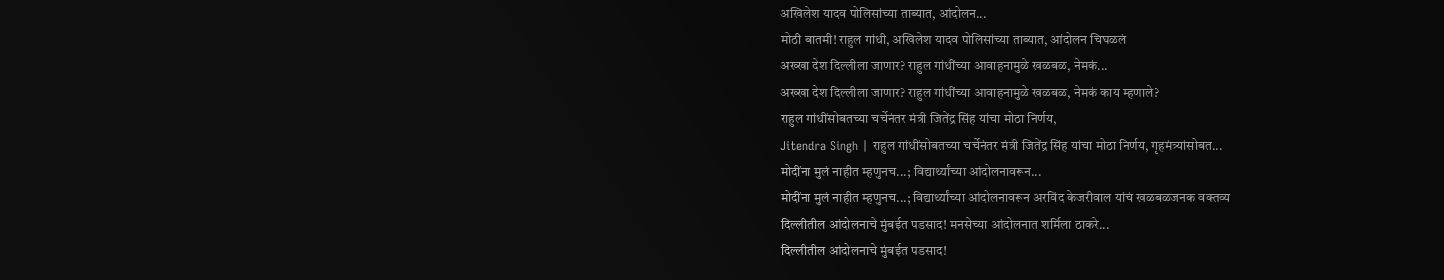अखिलेश यादव पोलिसांच्या ताब्यात, आंदोलन...
मोठी बातमी! राहुल गांधी, अखिलेश यादव पोलिसांच्या ताब्यात, आंदोलन चिघळलं
अख्खा देश दिल्लीला जाणार? राहुल गांधींच्या आवाहनामुळे खळबळ, नेमकं...
अख्खा देश दिल्लीला जाणार? राहुल गांधींच्या आवाहनामुळे खळबळ, नेमकं काय म्हणाले?
राहुल गांधींसोबतच्या चर्चेनंतर मंत्री जितेंद्र सिंह यांचा मोठा निर्णय,
Jitendra Singh | राहुल गांधींसोबतच्या चर्चेनंतर मंत्री जितेंद्र सिंह यांचा मोठा निर्णय, गृहमंत्र्यांसोबत...
मोदींना मुलं नाहीत म्हणुनच...; विद्यार्थ्यांच्या आंदोलनावरून...
मोदींना मुलं नाहीत म्हणुनच...; विद्यार्थ्यांच्या आंदोलनावरून अरविंद केजरीवाल यांचं खळबळजनक वक्तव्य
दिल्लीतील आंदोलनाचे मुंबईत पडसाद! मनसेच्या आंदोलनात शर्मिला ठाकरे...
दिल्लीतील आंदोलनाचे मुंबईत पडसाद!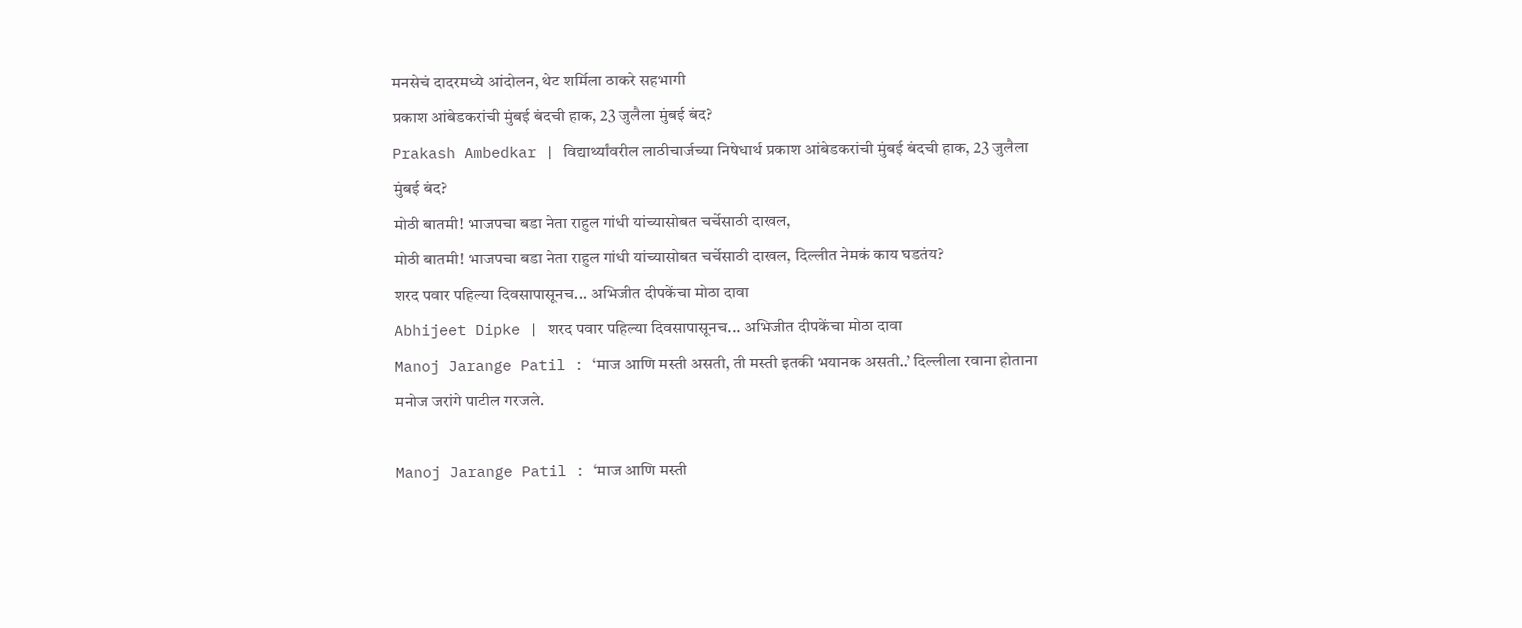मनसेचं दादरमध्ये आंदोलन, थेट शर्मिला ठाकरे सहभागी
प्रकाश आंबेडकरांची मुंबई बंदची हाक, 23 जुलैला मुंबई बंद?
Prakash Ambedkar | विद्यार्थ्यांवरील लाठीचार्जच्या निषेधार्थ प्रकाश आंबेडकरांची मुंबई बंदची हाक, 23 जुलैला मुंबई बंद?
मोठी बातमी! भाजपचा बडा नेता राहुल गांधी यांच्यासोबत चर्चेसाठी दाखल,
मोठी बातमी! भाजपचा बडा नेता राहुल गांधी यांच्यासोबत चर्चेसाठी दाखल, दिल्लीत नेमकं काय घडतंय?
शरद पवार पहिल्या दिवसापासूनच... अभिजीत दीपकेंचा मोठा दावा
Abhijeet Dipke | शरद पवार पहिल्या दिवसापासूनच... अभिजीत दीपकेंचा मोठा दावा
Manoj Jarange Patil : ‘माज आणि मस्ती असती, ती मस्ती इतकी भयानक असती..’ दिल्लीला रवाना होताना मनोज जरांगे पाटील गरजले.

Manoj Jarange Patil : ‘माज आणि मस्ती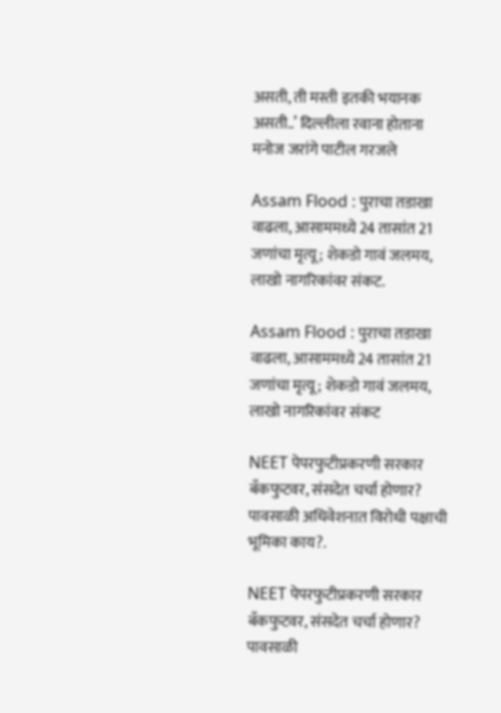असती, ती मस्ती इतकी भयानक असती..’ दिल्लीला रवाना होताना मनोज जरांगे पाटील गरजले

Assam Flood : पुराचा तडाखा वाढला, आसाममध्ये 24 तासांत 21 जणांचा मृत्यू; शेकडो गावं जलमय, लाखो नागरिकांवर संकट.

Assam Flood : पुराचा तडाखा वाढला, आसाममध्ये 24 तासांत 21 जणांचा मृत्यू; शेकडो गावं जलमय, लाखो नागरिकांवर संकट

NEET पेपरफुटीप्रकरणी सरकार बँकफुटवर, संसदेत चर्चा होणार? पावसाळी अधिवेशनात विरोधी पक्षाची भूमिका काय?.

NEET पेपरफुटीप्रकरणी सरकार बँकफुटवर, संसदेत चर्चा होणार? पावसाळी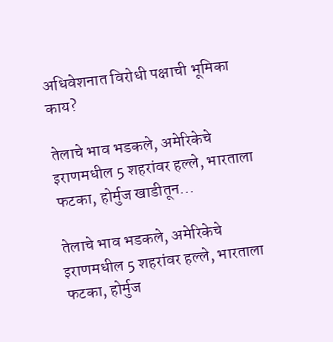अधिवेशनात विरोधी पक्षाची भूमिका काय?

तेलाचे भाव भडकले, अमेरिकेचे इराणमधील 5 शहरांवर हल्ले, भारताला फटका, होर्मुज खाडीतून...

तेलाचे भाव भडकले, अमेरिकेचे इराणमधील 5 शहरांवर हल्ले, भारताला फटका, होर्मुज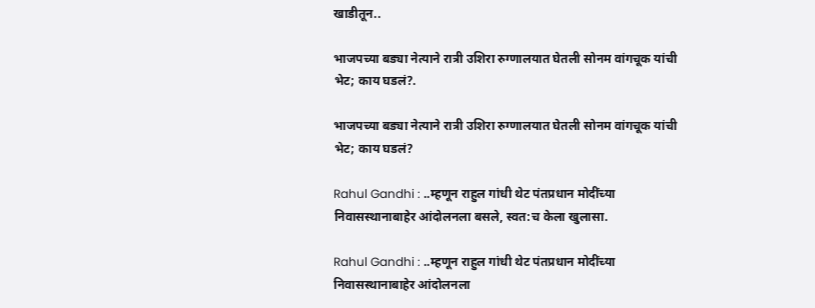खाडीतून..

भाजपच्या बड्या नेत्याने रात्री उशिरा रुग्णालयात घेतली सोनम वांगचूक यांची भेट; काय घडलं?.

भाजपच्या बड्या नेत्याने रात्री उशिरा रुग्णालयात घेतली सोनम वांगचूक यांची भेट; काय घडलं?

Rahul Gandhi : ..म्हणून राहुल गांधी थेट पंतप्रधान मोदींच्या निवासस्थानाबाहेर आंदोलनला बसले, स्वत:च केला खुलासा.

Rahul Gandhi : ..म्हणून राहुल गांधी थेट पंतप्रधान मोदींच्या निवासस्थानाबाहेर आंदोलनला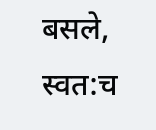बसले, स्वत:च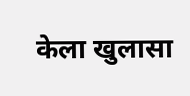केला खुलासा